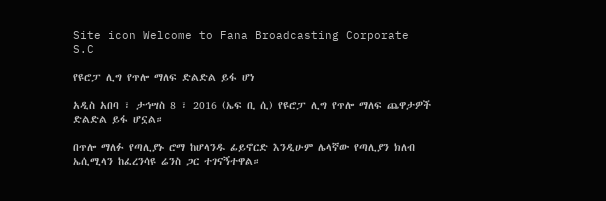Site icon Welcome to Fana Broadcasting Corporate S.C

የዩሮፓ ሊግ የጥሎ ማለፍ ድልድል ይፋ ሆነ

አዲስ አበባ ፣ ታኅሣስ 8 ፣ 2016 (ኤፍ ቢ ሲ) የዩሮፓ ሊግ የጥሎ ማለፍ ጨዋታዎች ድልድል ይፋ ሆኗል።

በጥሎ ማለፉ የጣሊያኑ ሮማ ከሆላንዱ ፊይኖርድ እንዲሁም ሌላኛው የጣሊያን ክለብ ኤሲሚላን ከፈረንሳዩ ሬንስ ጋር ተገናኝተዋል።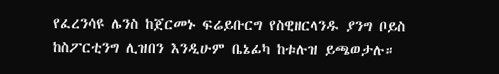የፈረንሳዩ ሌንስ ከጀርመኑ ፍሬይቡርግ የስዊዘርላንዱ ያንግ ቦይስ ከስፖርቲንግ ሊዝበን እንዲሁም ቤኔፊካ ከቱሉዝ ይጫወታሉ።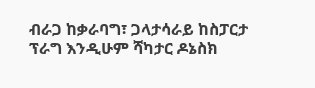ብራጋ ከቃራባግ፣ ጋላታሳራይ ከስፓርታ ፕራግ እንዲሁም ሻካታር ዶኔስክ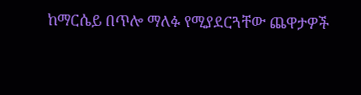ከማርሴይ በጥሎ ማለፉ የሚያደርጓቸው ጨዋታዎች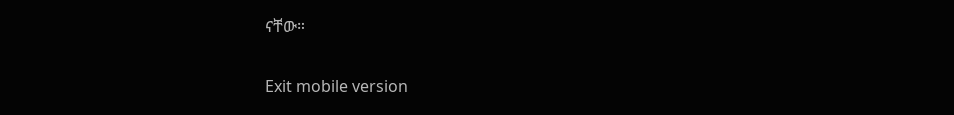ናቸው።

Exit mobile version